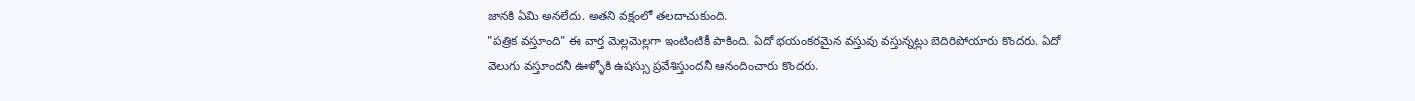జానకి ఏమి అనలేదు. అతని వక్షంలో తలదాచుకుంది.
"పత్రిక వస్తూంది" ఈ వార్త మెల్లమెల్లగా ఇంటింటికీ పాకింది. ఏదో భయంకరమైన వస్తువు వస్తున్నట్లు బెదిరిపోయారు కొందరు. ఏదో వెలుగు వస్తూందనీ ఊళ్ళోకి ఉషస్సు ప్రవేశిస్తుందనీ ఆనందించారు కొందరు.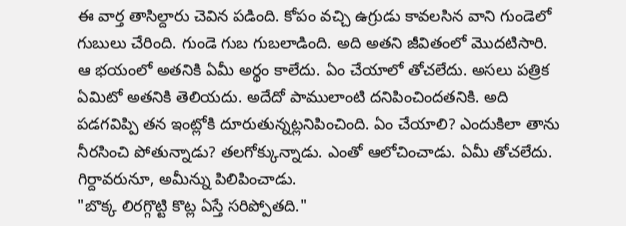ఈ వార్త తాసిల్దారు చెవిన పడింది. కోపం వచ్చి ఉగ్రుడు కావలసిన వాని గుండెలో గుబులు చేరింది. గుండె గుబ గుబలాడింది. అది అతని జీవితంలో మొదటిసారి. ఆ భయంలో అతనికి ఏమీ అర్థం కాలేదు. ఏం చేయాలో తోచలేదు. అసలు పత్రిక ఏమిటో అతనికి తెలియదు. అదేదో పాములాంటి దనిపించిందతనికి. అది పడగవిప్పి తన ఇంట్లోకి దూరుతున్నట్లనిపించింది. ఏం చేయాలి? ఎందుకిలా తాను నీరసించి పోతున్నాడు? తలగోక్కున్నాడు. ఎంతో ఆలోచించాడు. ఏమీ తోచలేదు. గిర్దావరునూ, అమీన్ను పిలిపించాడు.
"బొక్క లిరగ్గొట్టి కొట్ల ఏస్తే సరిప్పోతది."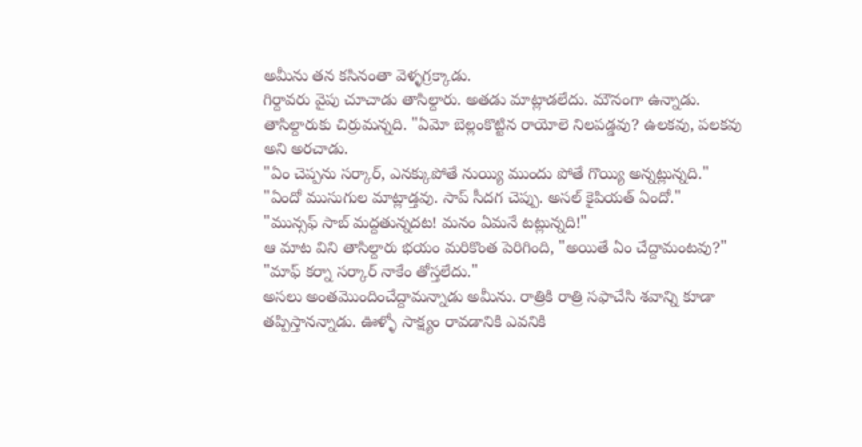అమీను తన కసినంతా వెళ్ళగ్రక్కాడు.
గిర్దావరు వైపు చూచాడు తాసిల్దారు. అతడు మాట్లాడలేదు. మౌనంగా ఉన్నాడు. తాసిల్దారుకు చిర్రుమన్నది. "ఏమో బెల్లంకొట్టిన రాయోలె నిలపడ్డవు? ఉలకవు, పలకవు అని అరచాడు.
"ఏం చెప్పను సర్కార్, ఎనక్కుపోతే నుయ్యి ముందు పోతే గొయ్యి అన్నట్లున్నది."
"ఏందో ముసుగుల మాట్లాడ్తవు. సాప్ సీదగ చెప్పు. అసల్ కైపియత్ ఏందో."
"మున్సఫ్ సాబ్ మద్దతున్నదట! మనం ఏమనే టట్లున్నది!"
ఆ మాట విని తాసిల్దారు భయం మరికొంత పెరిగింది, "అయితే ఏం చేద్దామంటవు?"
"మాఫ్ కర్నా సర్కార్ నాకేం తోస్తలేదు."
అసలు అంతమొందించేద్దామన్నాడు అమీను. రాత్రికి రాత్రి సఫాచేసి శవాన్ని కూడా తప్పిస్తానన్నాడు. ఊళ్ళో సాక్ష్యం రావడానికి ఎవనికి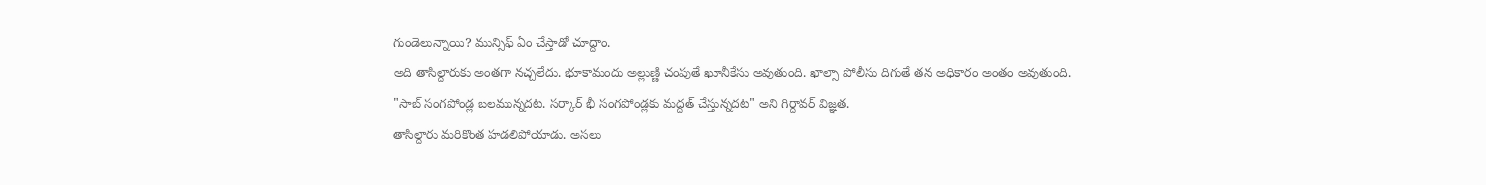గుండెలున్నాయి? మున్సిఫ్ ఏం చేస్తాడో చూద్దాం.
అది తాసిల్దారుకు అంతగా నచ్చలేదు. భూకామందు అల్లుణ్ణి చంపుతే ఖూనీకేసు అవుతుంది. ఖాల్సా పోలీసు దిగుతే తన అధికారం అంతం అవుతుంది.
"సాబ్ సంగపోండ్ల బలమున్నదట. సర్కార్ భీ సంగపోండ్లకు మద్దత్ చేస్తున్నదట" అని గిర్దావర్ విజ్ఞత.
తాసిల్దారు మరికొంత హడలిపోయాడు. అసలు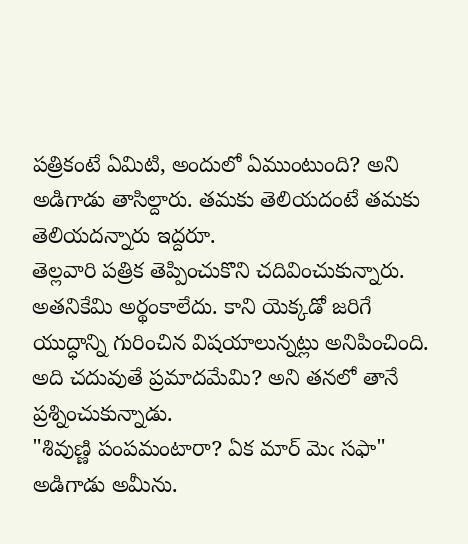పత్రికంటే ఏమిటి, అందులో ఏముంటుంది? అని అడిగాడు తాసిల్దారు. తమకు తెలియదంటే తమకు తెలియదన్నారు ఇద్దరూ.
తెల్లవారి పత్రిక తెప్పించుకొని చదివించుకున్నారు. అతనికేమి అర్థంకాలేదు. కాని యెక్కడో జరిగే యుద్ధాన్ని గురించిన విషయాలున్నట్లు అనిపించింది. అది చదువుతే ప్రమాదమేమి? అని తనలో తానే ప్రశ్నించుకున్నాడు.
"శివుణ్ణి పంపమంటారా? ఏక మార్ మెఁ సఫా" అడిగాడు అమీను.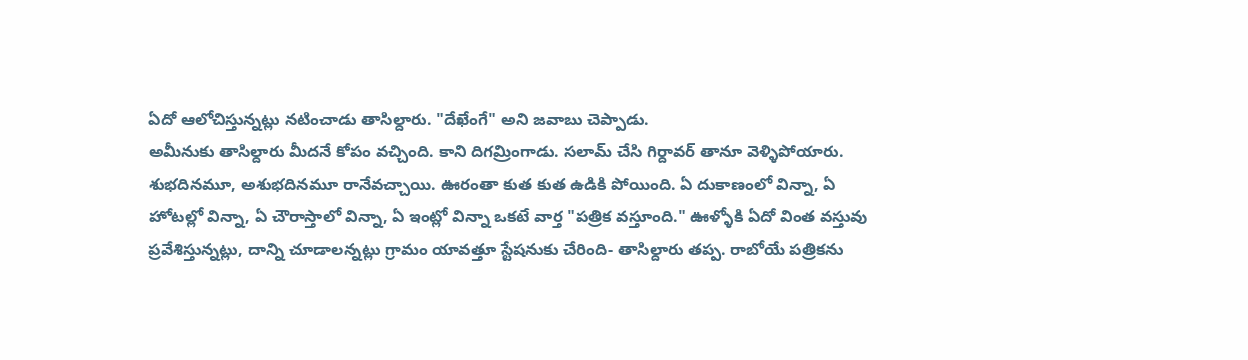ఏదో ఆలోచిస్తున్నట్లు నటించాడు తాసిల్దారు. "దేఖేంగే" అని జవాబు చెప్పాడు.
అమీనుకు తాసిల్దారు మీదనే కోపం వచ్చింది. కాని దిగమ్రింగాడు. సలామ్ చేసి గిర్దావర్ తానూ వెళ్ళిపోయారు.
శుభదినమూ, అశుభదినమూ రానేవచ్చాయి. ఊరంతా కుత కుత ఉడికి పోయింది. ఏ దుకాణంలో విన్నా, ఏ హోటల్లో విన్నా, ఏ చౌరాస్తాలో విన్నా, ఏ ఇంట్లో విన్నా ఒకటే వార్త "పత్రిక వస్తూంది." ఊళ్ళోకి ఏదో వింత వస్తువు ప్రవేశిస్తున్నట్లు, దాన్ని చూడాలన్నట్లు గ్రామం యావత్తూ స్టేషనుకు చేరింది- తాసిల్దారు తప్ప. రాబోయే పత్రికను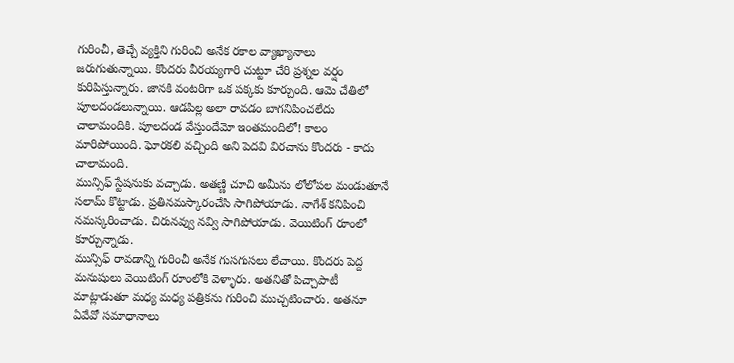గురించీ, తెచ్చే వ్యక్తిని గురించి అనేక రకాల వ్యాఖ్యానాలు జరుగుతున్నాయి. కొందరు వీరయ్యగారి చుట్టూ చేరి ప్రశ్నల వర్షం కురిపిస్తున్నారు. జానకి వంటరిగా ఒక పక్కకు కూర్చుంది. ఆమె చేతిలో పూలదండలున్నాయి. ఆడపిల్ల అలా రావడం బాగనిపించలేదు చాలామందికి. పూలదండ వేస్తుందేమో ఇంతమందిలో! కాలం మారిపోయింది. ఘోరకలి వచ్చింది అని పెదవి విరచాను కొందరు - కాదు చాలామంది.
మున్సిఫ్ స్టేషనుకు వచ్చాడు. అతణ్ణి చూచి అమీను లోలోపల మండుతూనే సలామ్ కొట్టాడు. ప్రతినమస్కారంచేసి సాగిపోయాడు. నాగేశ్ కనిపించి నమస్కరించాడు. చిరునవ్వు నవ్వి సాగిపోయాడు. వెయిటింగ్ రూంలో కూర్చున్నాడు.
మున్సిఫ్ రావడాన్ని గురించీ అనేక గుసగుసలు లేచాయి. కొందరు పెద్ద మనుషులు వెయిటింగ్ రూంలోకి వెళ్ళారు. అతనితో పిచ్చాపాటీ మాట్లాడుతూ మధ్య మధ్య పత్రికను గురించి ముచ్చటించారు. అతనూ ఏవేవో సమాధానాలు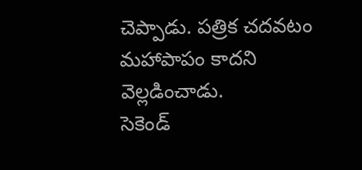చెప్పాడు. పత్రిక చదవటం మహాపాపం కాదని వెల్లడించాడు.
సెకెండ్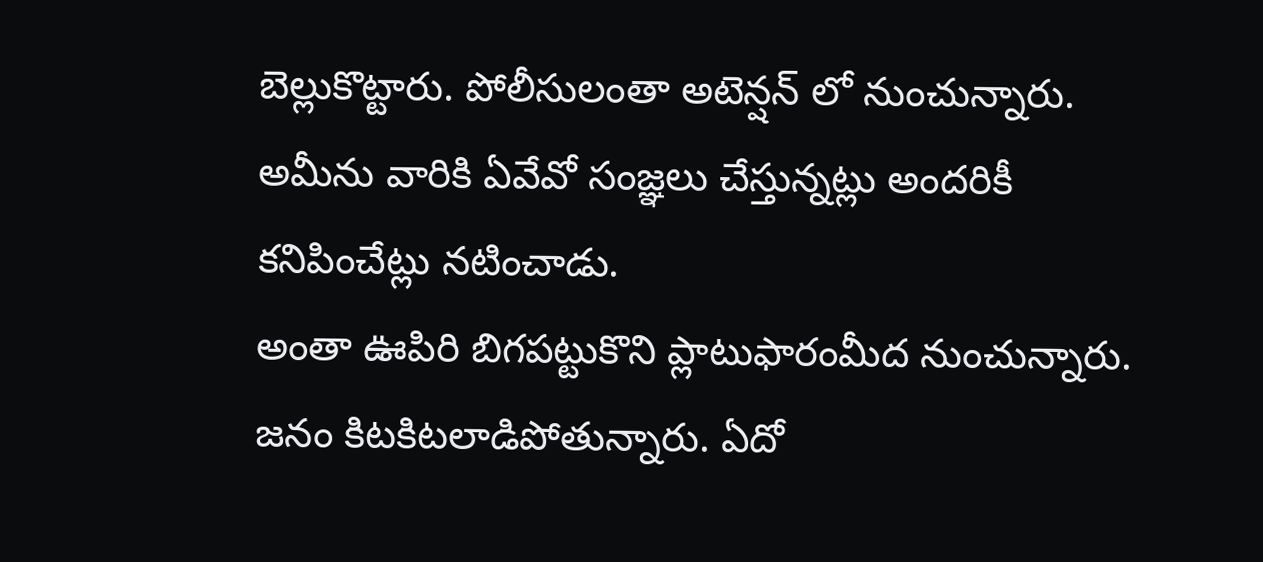బెల్లుకొట్టారు. పోలీసులంతా అటెన్షన్ లో నుంచున్నారు. అమీను వారికి ఏవేవో సంజ్ఞలు చేస్తున్నట్లు అందరికీ కనిపించేట్లు నటించాడు.
అంతా ఊపిరి బిగపట్టుకొని ప్లాటుఫారంమీద నుంచున్నారు. జనం కిటకిటలాడిపోతున్నారు. ఏదో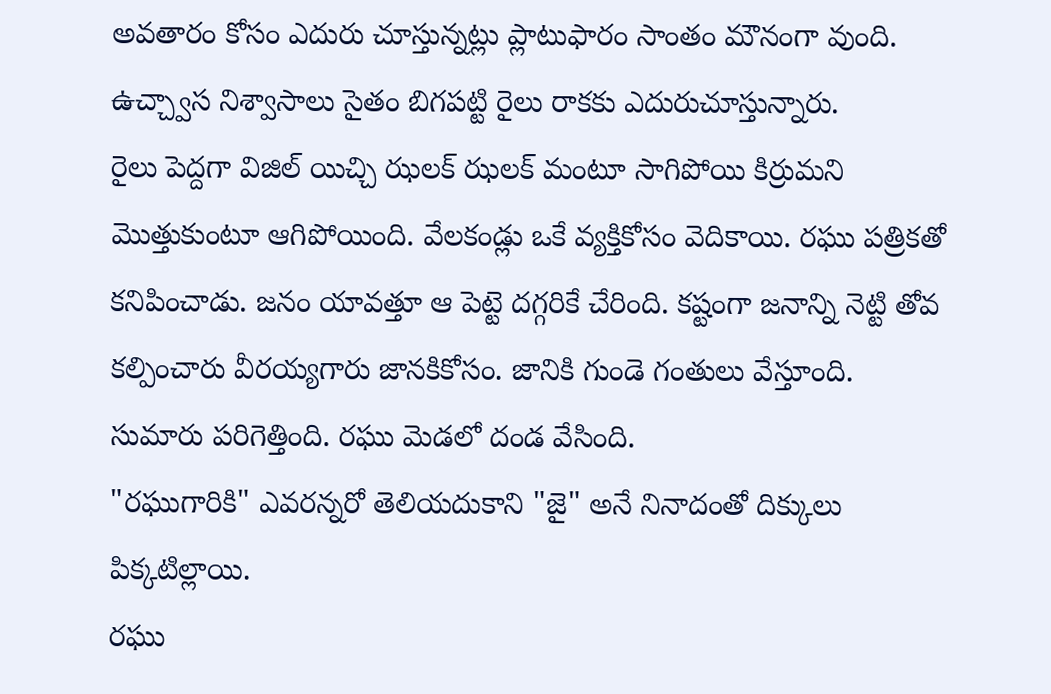అవతారం కోసం ఎదురు చూస్తున్నట్లు ప్లాటుఫారం సాంతం మౌనంగా వుంది. ఉచ్చ్వాస నిశ్వాసాలు సైతం బిగపట్టి రైలు రాకకు ఎదురుచూస్తున్నారు.
రైలు పెద్దగా విజిల్ యిచ్చి ఝలక్ ఝలక్ మంటూ సాగిపోయి కిర్రుమని మొత్తుకుంటూ ఆగిపోయింది. వేలకండ్లు ఒకే వ్యక్తికోసం వెదికాయి. రఘు పత్రికతో కనిపించాడు. జనం యావత్తూ ఆ పెట్టె దగ్గరికే చేరింది. కష్టంగా జనాన్ని నెట్టి తోవ కల్పించారు వీరయ్యగారు జానకికోసం. జానికి గుండె గంతులు వేస్తూంది. సుమారు పరిగెత్తింది. రఘు మెడలో దండ వేసింది.
"రఘుగారికి" ఎవరన్నరో తెలియదుకాని "జై" అనే నినాదంతో దిక్కులు పిక్కటిల్లాయి.
రఘు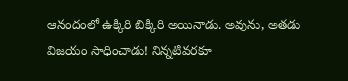ఆనందంలో ఉక్కిరి బిక్కిరి అయినాడు. అవును, అతడు విజయం సాధించాడు! నిన్నటివరకూ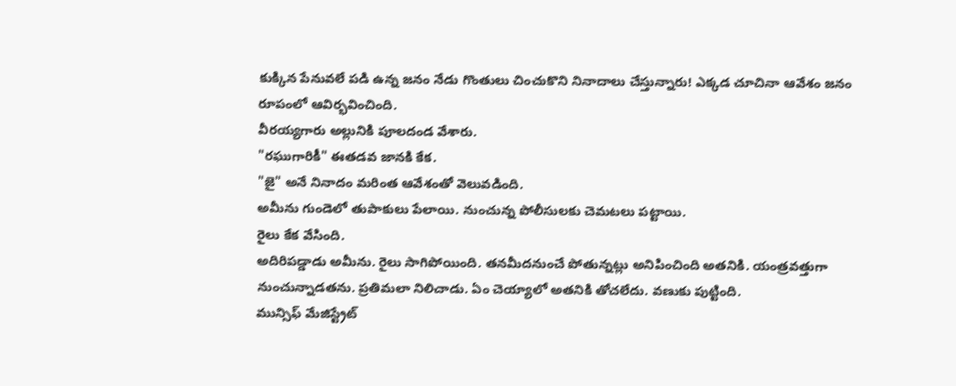కుక్కిన పేనువలే పడి ఉన్న జనం నేడు గొంతులు చించుకొని నినాదాలు చేస్తున్నారు! ఎక్కడ చూచినా ఆవేశం జనం రూపంలో ఆవిర్భవించింది.
వీరయ్యగారు అల్లునికి పూలదండ వేశారు.
"రఘుగారికీ" ఈతడవ జానకి కేక.
"జై" అనే నినాదం మరింత ఆవేశంతో వెలువడింది.
అమీను గుండెలో తుపాకులు పేలాయి. నుంచున్న పోలీసులకు చెమటలు పట్టాయి.
రైలు కేక వేసింది.
అదిరిపడ్డాడు అమీను. రైలు సాగిపోయింది. తనమీదనుంచే పోతున్నట్లు అనిపించింది అతనికి. యంత్రవత్తుగా నుంచున్నాడతను. ప్రతిమలా నిలిచాడు. ఏం చెయ్యాలో అతనికి తోచలేదు. వణుకు పుట్టింది.
మున్సిఫ్ మేజిస్ట్రేట్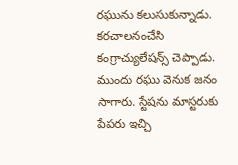రఘును కలుసుకున్నాడు. కరచాలనంచేసి కంగ్రాచ్యులేషన్స్ చెప్పాడు.
ముందు రఘు వెనుక జనం సాగారు. స్టేషను మాస్టరుకు పేపరు ఇచ్చి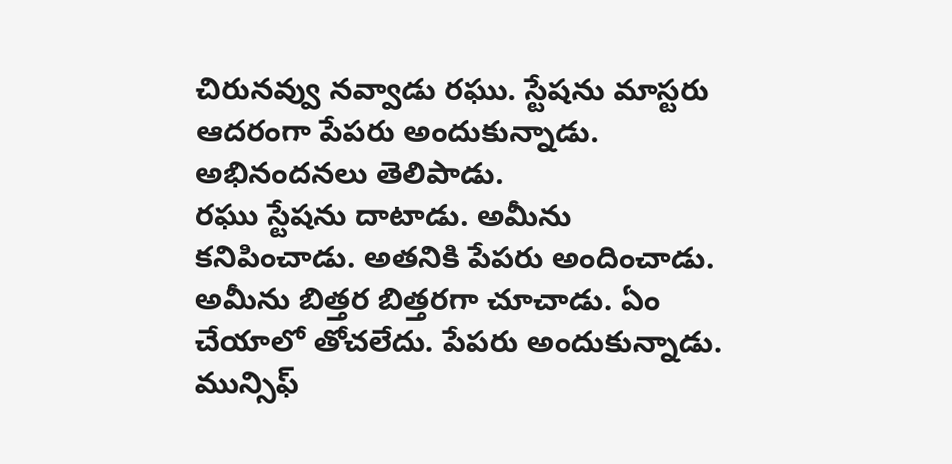చిరునవ్వు నవ్వాడు రఘు. స్టేషను మాస్టరు ఆదరంగా పేపరు అందుకున్నాడు. అభినందనలు తెలిపాడు.
రఘు స్టేషను దాటాడు. అమీను కనిపించాడు. అతనికి పేపరు అందించాడు. అమీను బిత్తర బిత్తరగా చూచాడు. ఏం చేయాలో తోచలేదు. పేపరు అందుకున్నాడు. మున్సిఫ్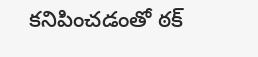కనిపించడంతో ఠక్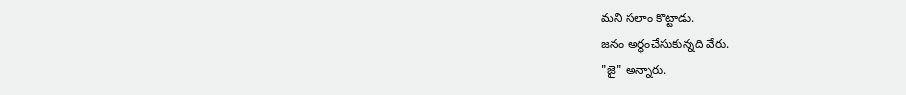మని సలాం కొట్టాడు.
జనం అర్థంచేసుకున్నది వేరు.
"జై" అన్నారు.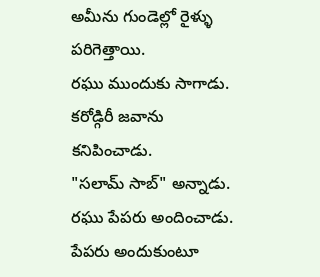అమీను గుండెల్లో రైళ్ళు పరిగెత్తాయి.
రఘు ముందుకు సాగాడు.
కరోడ్గిరీ జవాను కనిపించాడు.
"సలామ్ సాబ్" అన్నాడు.
రఘు పేపరు అందించాడు.
పేపరు అందుకుంటూ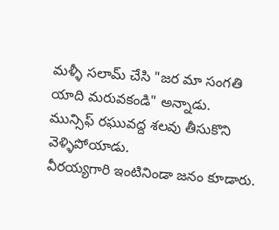మళ్ళీ సలామ్ చేసి "జర మా సంగతి యాది మరువకండి" అన్నాడు.
మున్సిఫ్ రఘువద్ద శలవు తీసుకొని వెళ్ళిపోయాడు.
వీరయ్యగారి ఇంటినిండా జనం కూడారు.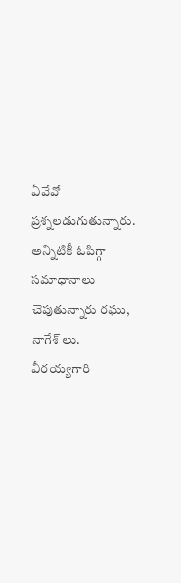ఏవేవో ప్రశ్నలడుగుతున్నారు. అన్నిటికీ ఓపిగ్గా సమాధానాలు చెపుతున్నారు రఘు, నాగేశ్ లు. వీరయ్యగారి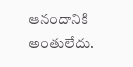ఆనందానికి అంతులేదు.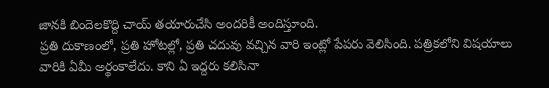జానకి బిందెలకొద్ది చాయ్ తయారుచేసి అందరికీ అందిస్తూంది.
ప్రతి దుకాణంలో, ప్రతి హోటల్లో, ప్రతి చదువు వచ్చిన వారి ఇంట్లో పేపరు వెలిసింది. పత్రికలోని విషయాలు వారికి ఏమీ అర్థంకాలేదు. కాని ఏ ఇద్దరు కలిసినా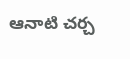ఆనాటి చర్చ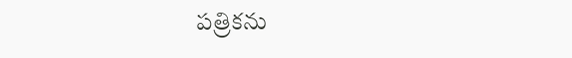పత్రికను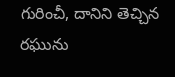గురించీ, దానిని తెచ్చిన రఘును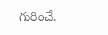గురించే.